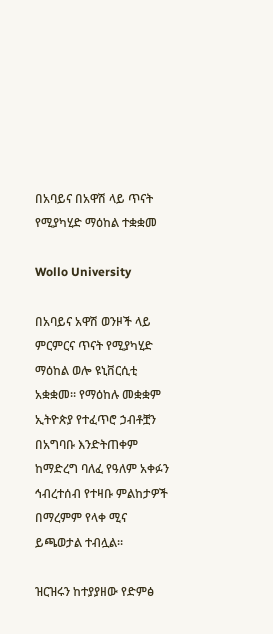በአባይና በአዋሽ ላይ ጥናት የሚያካሂድ ማዕከል ተቋቋመ

Wollo University

በአባይና አዋሽ ወንዞች ላይ ምርምርና ጥናት የሚያካሂድ ማዕከል ወሎ ዩኒቨርሲቲ አቋቋመ። የማዕከሉ መቋቋም ኢትዮጵያ የተፈጥሮ ኃብቶቿን በአግባቡ እንድትጠቀም ከማድረግ ባለፈ የዓለም አቀፉን ኅብረተሰብ የተዛቡ ምልከታዎች በማረምም የላቀ ሚና ይጫወታል ተብሏል።

ዝርዝሩን ከተያያዘው የድምፅ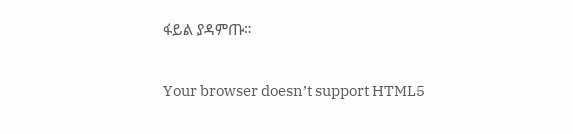ፋይል ያዳምጡ።

Your browser doesn’t support HTML5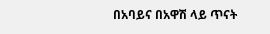በአባይና በአዋሽ ላይ ጥናት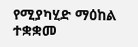የሚያካሂድ ማዕከል ተቋቋመ